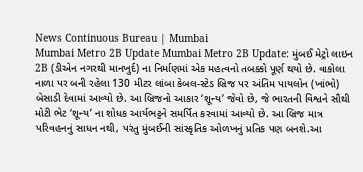News Continuous Bureau | Mumbai
Mumbai Metro 2B Update Mumbai Metro 2B Update: મુંબઈ મેટ્રો લાઇન 2B (ડીએન નગરથી માનખુર્દ) ના નિર્માણમાં એક મહત્વનો તબક્કો પૂર્ણ થયો છે. વાકોલા નાળા પર બની રહેલા 130 મીટર લાંબા કેબલ-સ્ટેડ બ્રિજ પર અંતિમ પાયલોન (ખાંભો) બેસાડી દેવામાં આવ્યો છે. આ બ્રિજનો આકાર ‘શૂન્ય’ જેવો છે, જે ભારતની વિશ્વને સૌથી મોટી ભેટ ‘શૂન્ય’ ના શોધક આર્યભટ્ટને સમર્પિત કરવામાં આવ્યો છે. આ બ્રિજ માત્ર પરિવહનનું સાધન નથી, પરંતુ મુંબઈની સાંસ્કૃતિક ઓળખનું પ્રતિક પણ બનશે.આ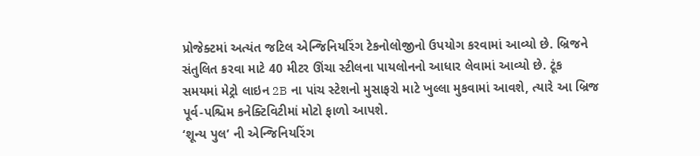પ્રોજેક્ટમાં અત્યંત જટિલ એન્જિનિયરિંગ ટેકનોલોજીનો ઉપયોગ કરવામાં આવ્યો છે. બ્રિજને સંતુલિત કરવા માટે 40 મીટર ઊંચા સ્ટીલના પાયલોનનો આધાર લેવામાં આવ્યો છે. ટૂંક સમયમાં મેટ્રો લાઇન 2B ના પાંચ સ્ટેશનો મુસાફરો માટે ખુલ્લા મુકવામાં આવશે, ત્યારે આ બ્રિજ પૂર્વ-પશ્ચિમ કનેક્ટિવિટીમાં મોટો ફાળો આપશે.
‘શૂન્ય પુલ’ ની એન્જિનિયરિંગ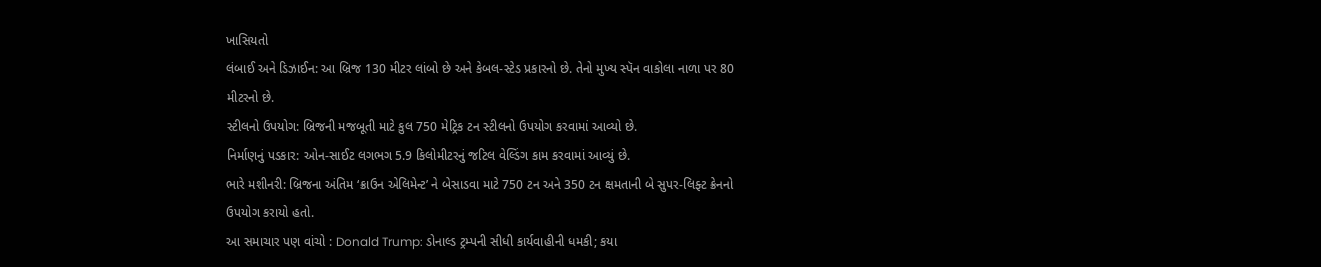ખાસિયતો
લંબાઈ અને ડિઝાઈન: આ બ્રિજ 130 મીટર લાંબો છે અને કેબલ-સ્ટેડ પ્રકારનો છે. તેનો મુખ્ય સ્પૅન વાકોલા નાળા પર 80 મીટરનો છે.
સ્ટીલનો ઉપયોગ: બ્રિજની મજબૂતી માટે કુલ 750 મેટ્રિક ટન સ્ટીલનો ઉપયોગ કરવામાં આવ્યો છે.
નિર્માણનું પડકાર: ઓન-સાઈટ લગભગ 5.9 કિલોમીટરનું જટિલ વેલ્ડિંગ કામ કરવામાં આવ્યું છે.
ભારે મશીનરી: બ્રિજના અંતિમ ‘ક્રાઉન એલિમેન્ટ’ ને બેસાડવા માટે 750 ટન અને 350 ટન ક્ષમતાની બે સુપર-લિફ્ટ ક્રેનનો ઉપયોગ કરાયો હતો.
આ સમાચાર પણ વાંચો : Donald Trump: ડોનાલ્ડ ટ્રમ્પની સીધી કાર્યવાહીની ધમકી; કયા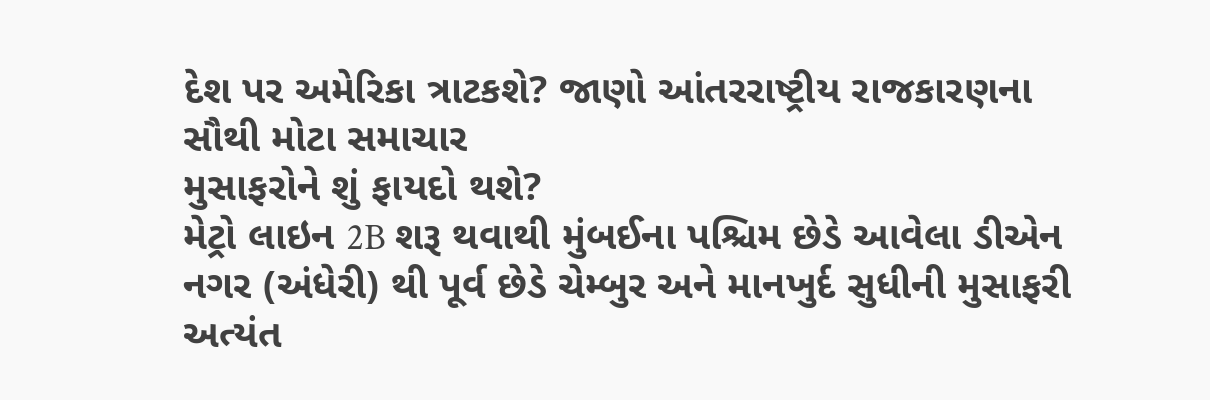દેશ પર અમેરિકા ત્રાટકશે? જાણો આંતરરાષ્ટ્રીય રાજકારણના સૌથી મોટા સમાચાર
મુસાફરોને શું ફાયદો થશે?
મેટ્રો લાઇન 2B શરૂ થવાથી મુંબઈના પશ્ચિમ છેડે આવેલા ડીએન નગર (અંધેરી) થી પૂર્વ છેડે ચેમ્બુર અને માનખુર્દ સુધીની મુસાફરી અત્યંત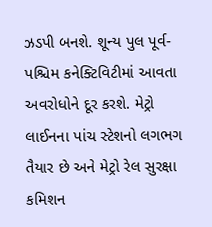ઝડપી બનશે. શૂન્ય પુલ પૂર્વ-પશ્ચિમ કનેક્ટિવિટીમાં આવતા અવરોધોને દૂર કરશે. મેટ્રો લાઈનના પાંચ સ્ટેશનો લગભગ તૈયાર છે અને મેટ્રો રેલ સુરક્ષા કમિશન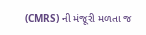(CMRS) ની મંજૂરી મળતા જ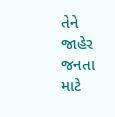તેને જાહેર જનતા માટે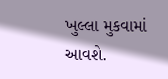ખુલ્લા મુકવામાં આવશે.